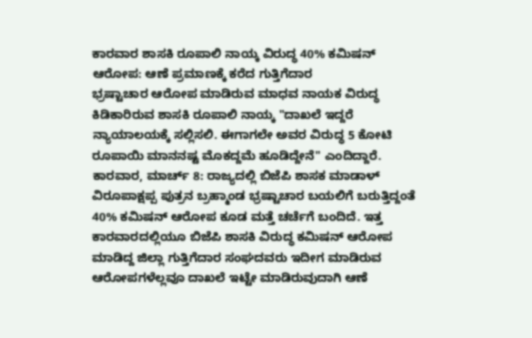ಕಾರವಾರ ಶಾಸಕಿ ರೂಪಾಲಿ ನಾಯ್ಕ ವಿರುದ್ಧ 40% ಕಮಿಷನ್ ಆರೋಪ: ಆಣೆ ಪ್ರಮಾಣಕ್ಕೆ ಕರೆದ ಗುತ್ತಿಗೆದಾರ
ಭ್ರಷ್ಟಾಚಾರ ಆರೋಪ ಮಾಡಿರುವ ಮಾಧವ ನಾಯಕ ವಿರುದ್ಧ ಕಿಡಿಕಾರಿರುವ ಶಾಸಕಿ ರೂಪಾಲಿ ನಾಯ್ಕ "ದಾಖಲೆ ಇದ್ದರೆ ನ್ಯಾಯಾಲಯಕ್ಕೆ ಸಲ್ಲಿಸಲಿ. ಈಗಾಗಲೇ ಅವರ ವಿರುದ್ಧ 5 ಕೋಟಿ ರೂಪಾಯಿ ಮಾನನಷ್ಟ ಮೊಕದ್ದಮೆ ಹೂಡಿದ್ದೇನೆ" ಎಂದಿದ್ದಾರೆ.
ಕಾರವಾರ, ಮಾರ್ಚ್ 8: ರಾಜ್ಯದಲ್ಲಿ ಬಿಜೆಪಿ ಶಾಸಕ ಮಾಡಾಳ್ ವಿರೂಪಾಕ್ಷಪ್ಪ ಪುತ್ರನ ಬ್ರಹ್ಮಾಂಡ ಭ್ರಷ್ಟಾಚಾರ ಬಯಲಿಗೆ ಬರುತ್ತಿದ್ದಂತೆ 40% ಕಮಿಷನ್ ಆರೋಪ ಕೂಡ ಮತ್ತೆ ಚರ್ಚೆಗೆ ಬಂದಿದೆ. ಇತ್ತ ಕಾರವಾರದಲ್ಲಿಯೂ ಬಿಜೆಪಿ ಶಾಸಕಿ ವಿರುದ್ಧ ಕಮಿಷನ್ ಆರೋಪ ಮಾಡಿದ್ದ ಜಿಲ್ಲಾ ಗುತ್ತಿಗೆದಾರ ಸಂಘದವರು ಇದೀಗ ಮಾಡಿರುವ ಆರೋಪಗಳೆಲ್ಲವೂ ದಾಖಲೆ ಇಟ್ಟೇ ಮಾಡಿರುವುದಾಗಿ ಆಣೆ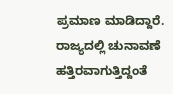ಪ್ರಮಾಣ ಮಾಡಿದ್ದಾರೆ.
ರಾಜ್ಯದಲ್ಲಿ ಚುನಾವಣೆ ಹತ್ತಿರವಾಗುತ್ತಿದ್ದಂತೆ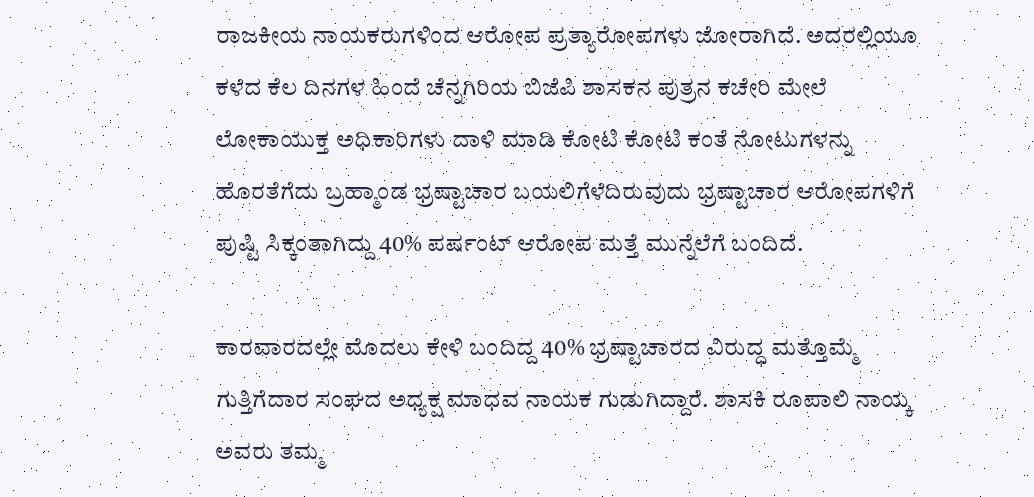ರಾಜಕೀಯ ನಾಯಕರುಗಳಿಂದ ಆರೋಪ ಪ್ರತ್ಯಾರೋಪಗಳು ಜೋರಾಗಿದೆ. ಅದರಲ್ಲಿಯೂ ಕಳೆದ ಕೆಲ ದಿನಗಳ ಹಿಂದೆ ಚೆನ್ನಗಿರಿಯ ಬಿಜೆಪಿ ಶಾಸಕನ ಪುತ್ರನ ಕಚೇರಿ ಮೇಲೆ ಲೋಕಾಯುಕ್ತ ಅಧಿಕಾರಿಗಳು ದಾಳಿ ಮಾಡಿ ಕೋಟಿ ಕೋಟಿ ಕಂತೆ ನೋಟುಗಳನ್ನು ಹೊರತೆಗೆದು ಬ್ರಹ್ಮಾಂಡ ಭ್ರಷ್ಟಾಚಾರ ಬಯಲಿಗೆಳೆದಿರುವುದು ಭ್ರಷ್ಟಾಚಾರ ಆರೋಪಗಳಿಗೆ ಪುಷ್ಟಿ ಸಿಕ್ಕಂತಾಗಿದ್ದು 40% ಪರ್ಷಂಟ್ ಆರೋಪ ಮತ್ತೆ ಮುನ್ನೆಲೆಗೆ ಬಂದಿದೆ.

ಕಾರವಾರದಲ್ಲೇ ಮೊದಲು ಕೇಳಿ ಬಂದಿದ್ದ 40% ಭ್ರಷ್ಟಾಚಾರದ ವಿರುದ್ಧ ಮತ್ತೊಮ್ಮೆ ಗುತ್ತಿಗೆದಾರ ಸಂಘದ ಅಧ್ಯಕ್ಷ ಮಾಧವ ನಾಯಕ ಗುಡುಗಿದ್ದಾರೆ. ಶಾಸಕಿ ರೂಪಾಲಿ ನಾಯ್ಕ ಅವರು ತಮ್ಮ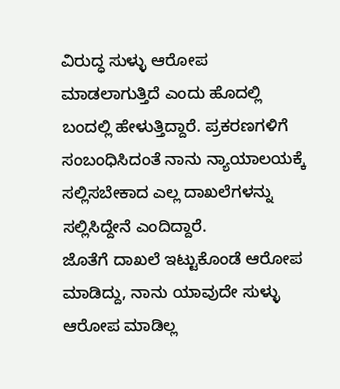ವಿರುದ್ಧ ಸುಳ್ಳು ಆರೋಪ ಮಾಡಲಾಗುತ್ತಿದೆ ಎಂದು ಹೊದಲ್ಲಿ ಬಂದಲ್ಲಿ ಹೇಳುತ್ತಿದ್ದಾರೆ. ಪ್ರಕರಣಗಳಿಗೆ ಸಂಬಂಧಿಸಿದಂತೆ ನಾನು ನ್ಯಾಯಾಲಯಕ್ಕೆ ಸಲ್ಲಿಸಬೇಕಾದ ಎಲ್ಲ ದಾಖಲೆಗಳನ್ನು ಸಲ್ಲಿಸಿದ್ದೇನೆ ಎಂದಿದ್ದಾರೆ.
ಜೊತೆಗೆ ದಾಖಲೆ ಇಟ್ಟುಕೊಂಡೆ ಆರೋಪ ಮಾಡಿದ್ದು, ನಾನು ಯಾವುದೇ ಸುಳ್ಳು ಆರೋಪ ಮಾಡಿಲ್ಲ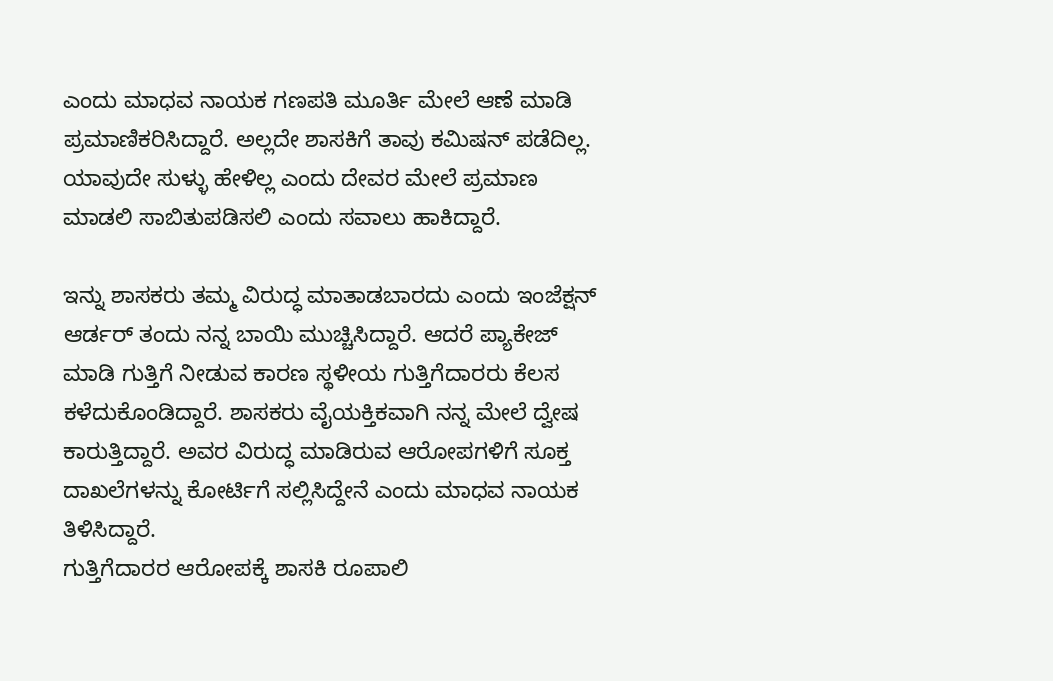ಎಂದು ಮಾಧವ ನಾಯಕ ಗಣಪತಿ ಮೂರ್ತಿ ಮೇಲೆ ಆಣೆ ಮಾಡಿ ಪ್ರಮಾಣಿಕರಿಸಿದ್ದಾರೆ. ಅಲ್ಲದೇ ಶಾಸಕಿಗೆ ತಾವು ಕಮಿಷನ್ ಪಡೆದಿಲ್ಲ. ಯಾವುದೇ ಸುಳ್ಳು ಹೇಳಿಲ್ಲ ಎಂದು ದೇವರ ಮೇಲೆ ಪ್ರಮಾಣ ಮಾಡಲಿ ಸಾಬಿತುಪಡಿಸಲಿ ಎಂದು ಸವಾಲು ಹಾಕಿದ್ದಾರೆ.

ಇನ್ನು ಶಾಸಕರು ತಮ್ಮ ವಿರುದ್ಧ ಮಾತಾಡಬಾರದು ಎಂದು ಇಂಜೆಕ್ಷನ್ ಆರ್ಡರ್ ತಂದು ನನ್ನ ಬಾಯಿ ಮುಚ್ಚಿಸಿದ್ದಾರೆ. ಆದರೆ ಪ್ಯಾಕೇಜ್ ಮಾಡಿ ಗುತ್ತಿಗೆ ನೀಡುವ ಕಾರಣ ಸ್ಥಳೀಯ ಗುತ್ತಿಗೆದಾರರು ಕೆಲಸ ಕಳೆದುಕೊಂಡಿದ್ದಾರೆ. ಶಾಸಕರು ವೈಯಕ್ತಿಕವಾಗಿ ನನ್ನ ಮೇಲೆ ದ್ವೇಷ ಕಾರುತ್ತಿದ್ದಾರೆ. ಅವರ ವಿರುದ್ಧ ಮಾಡಿರುವ ಆರೋಪಗಳಿಗೆ ಸೂಕ್ತ ದಾಖಲೆಗಳನ್ನು ಕೋರ್ಟಿಗೆ ಸಲ್ಲಿಸಿದ್ದೇನೆ ಎಂದು ಮಾಧವ ನಾಯಕ ತಿಳಿಸಿದ್ದಾರೆ.
ಗುತ್ತಿಗೆದಾರರ ಆರೋಪಕ್ಕೆ ಶಾಸಕಿ ರೂಪಾಲಿ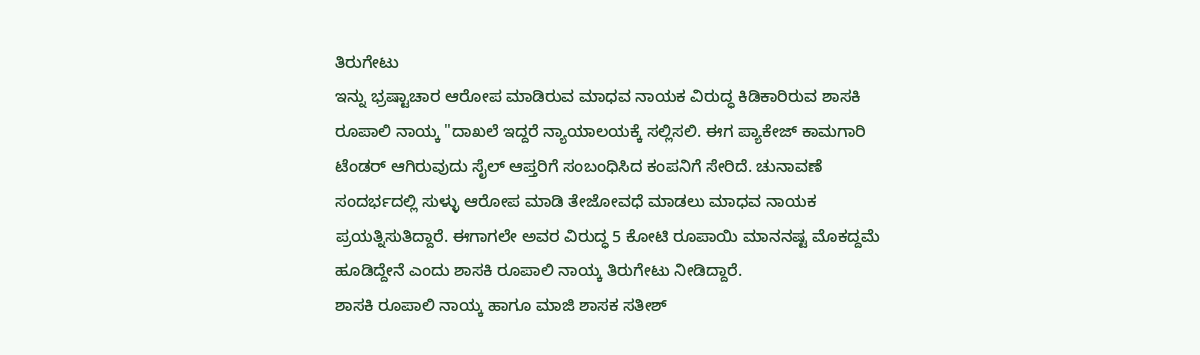ತಿರುಗೇಟು
ಇನ್ನು ಭ್ರಷ್ಟಾಚಾರ ಆರೋಪ ಮಾಡಿರುವ ಮಾಧವ ನಾಯಕ ವಿರುದ್ಧ ಕಿಡಿಕಾರಿರುವ ಶಾಸಕಿ ರೂಪಾಲಿ ನಾಯ್ಕ "ದಾಖಲೆ ಇದ್ದರೆ ನ್ಯಾಯಾಲಯಕ್ಕೆ ಸಲ್ಲಿಸಲಿ. ಈಗ ಪ್ಯಾಕೇಜ್ ಕಾಮಗಾರಿ ಟೆಂಡರ್ ಆಗಿರುವುದು ಸೈಲ್ ಆಪ್ತರಿಗೆ ಸಂಬಂಧಿಸಿದ ಕಂಪನಿಗೆ ಸೇರಿದೆ. ಚುನಾವಣೆ ಸಂದರ್ಭದಲ್ಲಿ ಸುಳ್ಳು ಆರೋಪ ಮಾಡಿ ತೇಜೋವಧೆ ಮಾಡಲು ಮಾಧವ ನಾಯಕ ಪ್ರಯತ್ನಿಸುತಿದ್ದಾರೆ. ಈಗಾಗಲೇ ಅವರ ವಿರುದ್ಧ 5 ಕೋಟಿ ರೂಪಾಯಿ ಮಾನನಷ್ಟ ಮೊಕದ್ದಮೆ ಹೂಡಿದ್ದೇನೆ ಎಂದು ಶಾಸಕಿ ರೂಪಾಲಿ ನಾಯ್ಕ ತಿರುಗೇಟು ನೀಡಿದ್ದಾರೆ.
ಶಾಸಕಿ ರೂಪಾಲಿ ನಾಯ್ಕ ಹಾಗೂ ಮಾಜಿ ಶಾಸಕ ಸತೀಶ್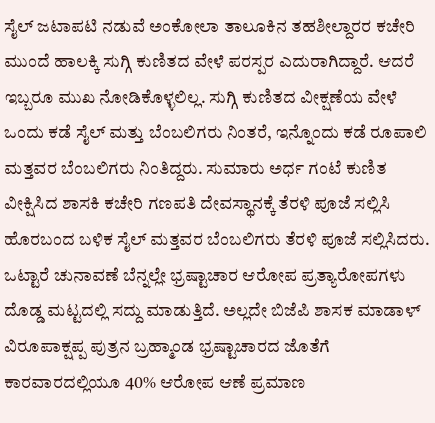ಸೈಲ್ ಜಟಾಪಟಿ ನಡುವೆ ಅಂಕೋಲಾ ತಾಲೂಕಿನ ತಹಶೀಲ್ದಾರರ ಕಚೇರಿ ಮುಂದೆ ಹಾಲಕ್ಕಿ ಸುಗ್ಗಿ ಕುಣಿತದ ವೇಳೆ ಪರಸ್ಪರ ಎದುರಾಗಿದ್ದಾರೆ. ಆದರೆ ಇಬ್ಬರೂ ಮುಖ ನೋಡಿಕೊಳ್ಳಲಿಲ್ಲ. ಸುಗ್ಗಿ ಕುಣಿತದ ವೀಕ್ಷಣೆಯ ವೇಳೆ ಒಂದು ಕಡೆ ಸೈಲ್ ಮತ್ತು ಬೆಂಬಲಿಗರು ನಿಂತರೆ, ಇನ್ನೊಂದು ಕಡೆ ರೂಪಾಲಿ ಮತ್ತವರ ಬೆಂಬಲಿಗರು ನಿಂತಿದ್ದರು. ಸುಮಾರು ಅರ್ಧ ಗಂಟೆ ಕುಣಿತ ವೀಕ್ಷಿಸಿದ ಶಾಸಕಿ ಕಚೇರಿ ಗಣಪತಿ ದೇವಸ್ಥಾನಕ್ಕೆ ತೆರಳಿ ಪೂಜೆ ಸಲ್ಲಿಸಿ ಹೊರಬಂದ ಬಳಿಕ ಸೈಲ್ ಮತ್ತವರ ಬೆಂಬಲಿಗರು ತೆರಳಿ ಪೂಜೆ ಸಲ್ಲಿಸಿದರು.
ಒಟ್ಟಾರೆ ಚುನಾವಣೆ ಬೆನ್ನಲ್ಲೇ ಭ್ರಷ್ಟಾಚಾರ ಆರೋಪ ಪ್ರತ್ಯಾರೋಪಗಳು ದೊಡ್ಡ ಮಟ್ಟದಲ್ಲಿ ಸದ್ದು ಮಾಡುತ್ತಿದೆ. ಅಲ್ಲದೇ ಬಿಜೆಪಿ ಶಾಸಕ ಮಾಡಾಳ್ ವಿರೂಪಾಕ್ಷಪ್ಪ ಪುತ್ರನ ಬ್ರಹ್ಮಾಂಡ ಭ್ರಷ್ಟಾಚಾರದ ಜೊತೆಗೆ ಕಾರವಾರದಲ್ಲಿಯೂ 40% ಆರೋಪ ಆಣೆ ಪ್ರಮಾಣ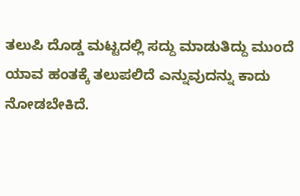ತಲುಪಿ ದೊಡ್ಡ ಮಟ್ಟದಲ್ಲಿ ಸದ್ದು ಮಾಡುತಿದ್ದು ಮುಂದೆ ಯಾವ ಹಂತಕ್ಕೆ ತಲುಪಲಿದೆ ಎನ್ನುವುದನ್ನು ಕಾದು ನೋಡಬೇಕಿದೆ.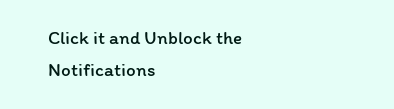Click it and Unblock the Notifications